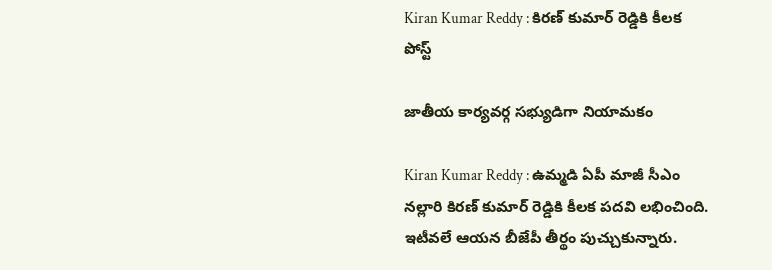Kiran Kumar Reddy : కిర‌ణ్ కుమార్ రెడ్డికి కీల‌క పోస్ట్

జాతీయ కార్య‌వ‌ర్గ స‌భ్యుడిగా నియామ‌కం

Kiran Kumar Reddy : ఉమ్మ‌డి ఏపీ మాజీ సీఎం న‌ల్లారి కిర‌ణ్ కుమార్ రెడ్డికి కీల‌క ప‌ద‌వి ల‌భించింది. ఇటీవ‌లే ఆయ‌న బీజేపీ తీర్థం పుచ్చుకున్నారు.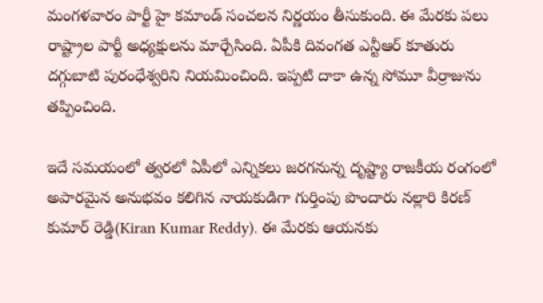మంగ‌ళ‌వారం పార్టీ హై క‌మాండ్ సంచ‌ల‌న నిర్ణ‌యం తీసుకుంది. ఈ మేర‌కు ప‌లు రాష్ట్రాల పార్టీ అధ్య‌క్షుల‌ను మార్చేసింది. ఏపీకి దివంగ‌త ఎన్టీఆర్ కూతురు ద‌గ్గుబాటి పురంధేశ్వ‌రిని నియ‌మించింది. ఇప్ప‌టి దాకా ఉన్న సోమూ వీర్రాజును త‌ప్పించింది.

ఇదే స‌మ‌యంలో త్వ‌ర‌లో ఏపీలో ఎన్నిక‌లు జ‌ర‌గ‌నున్న దృష్ట్యా రాజ‌కీయ రంగంలో అపార‌మైన అనుభ‌వం క‌లిగిన నాయ‌కుడిగా గుర్తింపు పొందారు న‌ల్లారి కిర‌ణ్ కుమార్ రెడ్డి(Kiran Kumar Reddy). ఈ మేర‌కు ఆయ‌న‌కు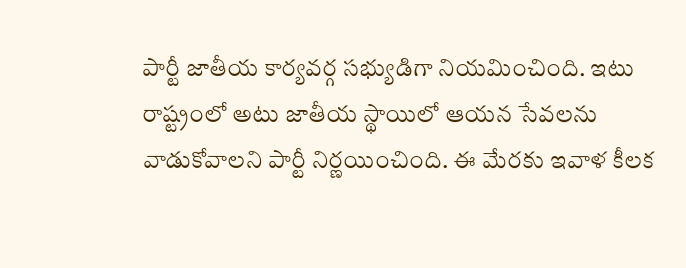పార్టీ జాతీయ కార్య‌వ‌ర్గ స‌భ్యుడిగా నియ‌మించింది. ఇటు రాష్ట్రంలో అటు జాతీయ స్థాయిలో ఆయ‌న సేవ‌ల‌ను వాడుకోవాల‌ని పార్టీ నిర్ణ‌యించింది. ఈ మేర‌కు ఇవాళ కీల‌క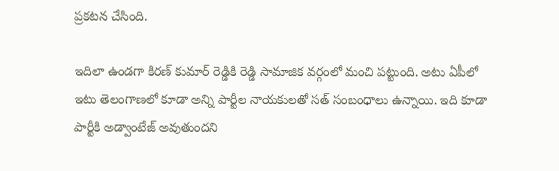ప్ర‌క‌ట‌న చేసింది.

ఇదిలా ఉండ‌గా కిర‌ణ్ కుమార్ రెడ్డికి రెడ్డి సామాజిక వ‌ర్గంలో మంచి ప‌ట్టుంది. అటు ఏపీలో ఇటు తెలంగాణ‌లో కూడా అన్ని పార్టీల నాయ‌కుల‌తో స‌త్ సంబంధాలు ఉన్నాయి. ఇది కూడా పార్టీకి అడ్వాంటేజ్ అవుతుంద‌ని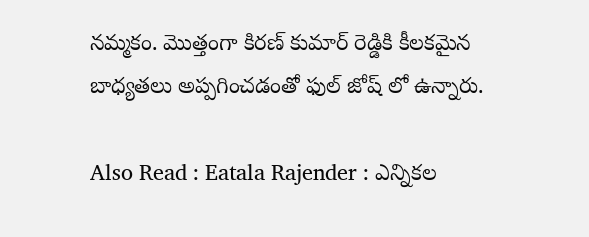న‌మ్మ‌కం. మొత్తంగా కిర‌ణ్ కుమార్ రెడ్డికి కీల‌క‌మైన బాధ్య‌త‌లు అప్ప‌గించ‌డంతో ఫుల్ జోష్ లో ఉన్నారు.

Also Read : Eatala Rajender : ఎన్నిక‌ల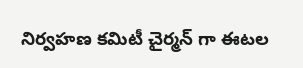నిర్వ‌హ‌ణ క‌మిటీ చైర్మ‌న్ గా ఈట‌ల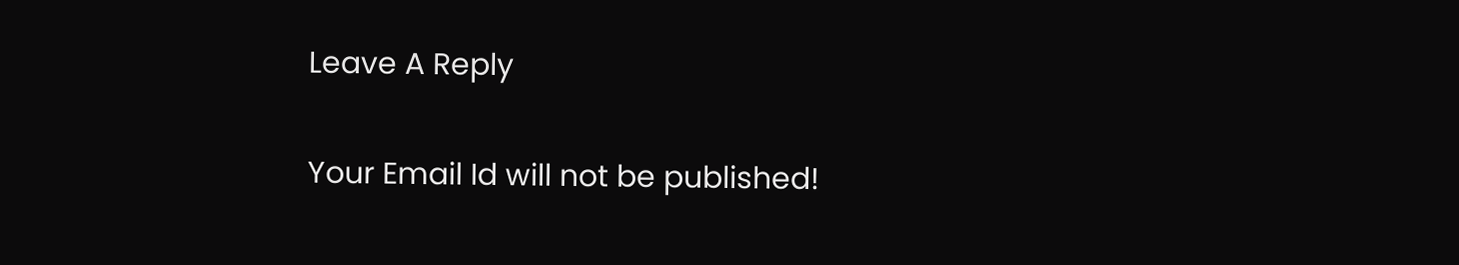Leave A Reply

Your Email Id will not be published!